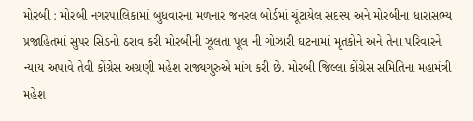મોરબી : મોરબી નગરપાલિકામાં બુધવારના મળનાર જનરલ બોર્ડમાં ચૂંટાયેલ સદસ્ય અને મોરબીના ધારાસભ્ય પ્રજાહિતમાં સુપર સિડનો ઠરાવ કરી મોરબીની ઝૂલતા પૂલ ની ગોઝારી ઘટનામાં મૃતકોને અને તેના પરિવારને ન્યાય અપાવે તેવી કોંગ્રેસ અગ્રણી મહેશ રાજ્યગુરુએ માંગ કરી છે. મોરબી જિલ્લા કોંગ્રેસ સમિતિના મહામંત્રી મહેશ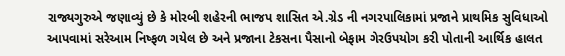રાજ્યગુરુએ જણાવ્યું છે કે મોરબી શહેરની ભાજપ શાસિત એ.ગ્રેડ ની નગરપાલિકામાં પ્રજાને પ્રાથમિક સુવિધાઓ આપવામાં સરેઆમ નિષ્ફળ ગયેલ છે અને પ્રજાના ટેકસના પૈસાનો બેફામ ગેરઉપયોગ કરી પોતાની આર્થિક હાલત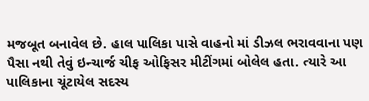મજબૂત બનાવેલ છે. હાલ પાલિકા પાસે વાહનો માં ડીઝલ ભરાવવાના પણ પૈસા નથી તેવું ઇન્ચાર્જ ચીફ ઓફિસર મીટીંગમાં બોલેલ હતા. ત્યારે આ પાલિકાના ચૂંટાયેલ સદસ્ય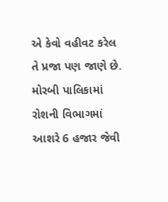એ કેવો વહીવટ કરેલ તે પ્રજા પણ જાણે છે. મોરબી પાલિકામાં રોશની વિભાગમાં આશરે 6 હજાર જેવી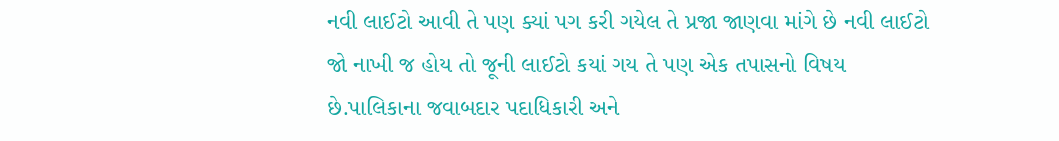નવી લાઈટો આવી તે પણ ક્યાં પગ કરી ગયેલ તે પ્રજા જાણવા માંગે છે નવી લાઈટો જો નાખી જ હોય તો જૂની લાઈટો કયાં ગય તે પણ એક તપાસનો વિષય છે.પાલિકાના જવાબદાર પદાધિકારી અને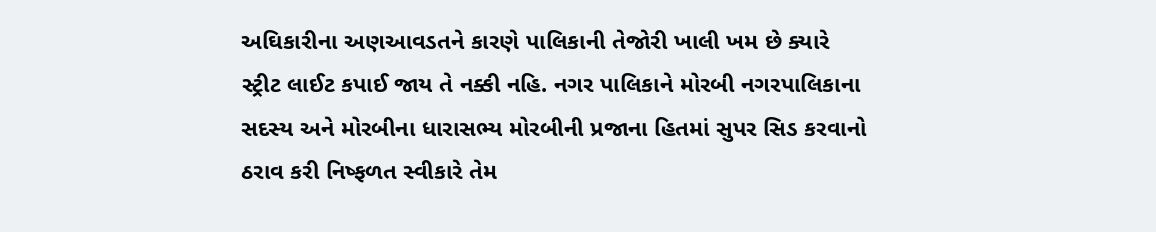અઘિકારીના અણઆવડતને કારણે પાલિકાની તેજોરી ખાલી ખમ છે ક્યારે સ્ટ્રીટ લાઈટ કપાઈ જાય તે નક્કી નહિ. નગર પાલિકાને મોરબી નગરપાલિકાના સદસ્ય અને મોરબીના ધારાસભ્ય મોરબીની પ્રજાના હિતમાં સુપર સિડ કરવાનો ઠરાવ કરી નિષ્ફળત સ્વીકારે તેમ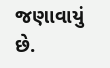જણાવાયું છે.